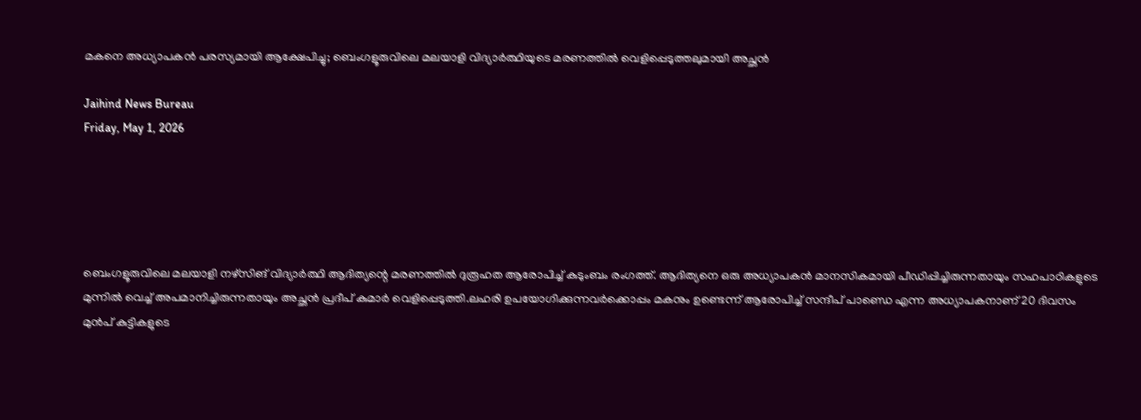മകനെ അധ്യാപകൻ പരസ്യമായി ആക്ഷേപിച്ചു; ബെംഗളൂരുവിലെ മലയാളി വിദ്യാർത്ഥിയുടെ മരണത്തിൽ വെളിപ്പെടുത്തലുമായി അച്ഛൻ

Jaihind News Bureau
Friday, May 1, 2026





ബെംഗളൂരുവിലെ മലയാളി നഴ്സിങ് വിദ്യാർത്ഥി ആദിത്യന്റെ മരണത്തിൽ ദുരൂഹത ആരോപിച്ച് കുടുംബം രംഗത്ത്. ആദിത്യനെ ഒരു അധ്യാപകൻ മാനസികമായി പീഡിപ്പിച്ചിരുന്നതായും സഹപാഠികളുടെ മുന്നിൽ വെച്ച് അപമാനിച്ചിരുന്നതായും അച്ഛൻ പ്രദീപ് കുമാർ വെളിപ്പെടുത്തി.ലഹരി ഉപയോഗിക്കുന്നവർക്കൊപ്പം മകനും ഉണ്ടെന്ന് ആരോപിച്ച് സന്ദീപ് പാണ്ഡെ എന്ന അധ്യാപകനാണ് 20 ദിവസം മുൻപ് കുട്ടികളുടെ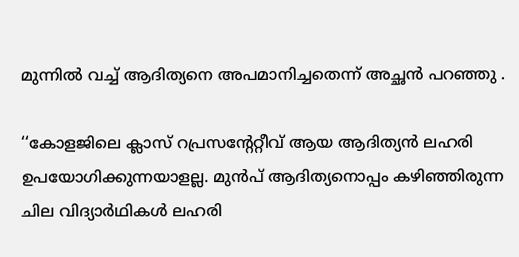മുന്നിൽ വച്ച് ആദിത്യനെ അപമാനിച്ചതെന്ന് അച്ഛൻ പറഞ്ഞു .

‘‘കോളജിലെ ക്ലാസ് റപ്രസന്റേറ്റീവ് ആയ ആദിത്യൻ ലഹരി ഉപയോഗിക്കുന്നയാളല്ല. മുൻപ് ആദിത്യനൊപ്പം കഴിഞ്ഞിരുന്ന ചില വിദ്യാർഥികൾ ലഹരി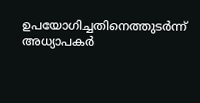ഉപയോഗിച്ചതിനെത്തുടർന്ന് അധ്യാപകർ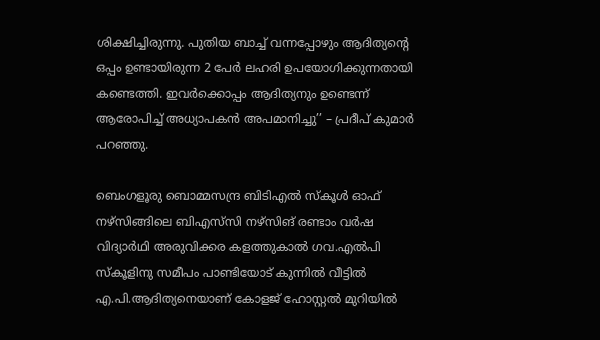ശിക്ഷിച്ചിരുന്നു. പുതിയ ബാച്ച് വന്നപ്പോഴും ആദിത്യന്റെ ഒപ്പം ഉണ്ടായിരുന്ന 2 പേർ ലഹരി ഉപയോഗിക്കുന്നതായി കണ്ടെത്തി. ഇവർക്കൊപ്പം ആദിത്യനും ഉണ്ടെന്ന് ആരോപിച്ച് അധ്യാപകൻ അപമാനിച്ചു’’ – പ്രദീപ് കുമാർ പറഞ്ഞു.

ബെംഗളൂരു ബൊമ്മസന്ദ്ര ബിടിഎൽ സ്കൂൾ ഓഫ് നഴ്സിങ്ങിലെ ബിഎസ്‌സി നഴ്സിങ് രണ്ടാം വർഷ വിദ്യാർഥി അരുവിക്കര കളത്തുകാൽ ഗവ.എൽപി സ്കൂളിനു സമീപം പാണ്ടിയോട് കുന്നിൽ വീട്ടിൽ എ.പി.ആദിത്യനെയാണ് കോളജ് ഹോസ്റ്റൽ മുറിയിൽ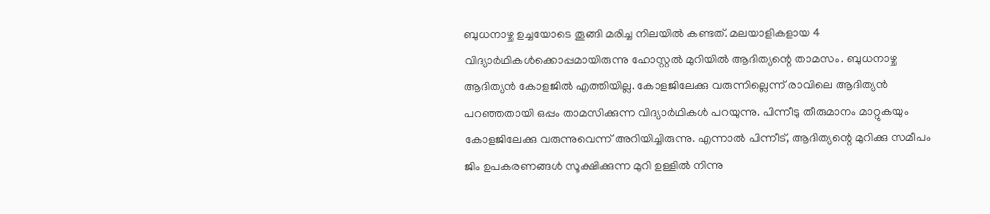ബുധനാഴ്ച ഉച്ചയോടെ തൂങ്ങി മരിച്ച നിലയിൽ കണ്ടത്. മലയാളികളായ 4 വിദ്യാർഥികൾക്കൊപ്പമായിരുന്നു ഹോസ്റ്റൽ മുറിയിൽ ആദിത്യന്റെ താമസം. ബുധനാഴ്ച ആദിത്യൻ കോളജിൽ എത്തിയില്ല. കോളജിലേക്കു വരുന്നില്ലെന്ന് രാവിലെ ആദിത്യൻ പറഞ്ഞതായി ഒപ്പം താമസിക്കുന്ന വിദ്യാർഥികൾ പറയുന്നു. പിന്നീടു തീരുമാനം മാറ്റുകയും കോളജിലേക്കു വരുന്നുവെന്ന് അറിയിച്ചിരുന്നു. എന്നാൽ പിന്നീട്, ആദിത്യന്റെ മുറിക്കു സമീപം ജിം ഉപകരണങ്ങൾ സൂക്ഷിക്കുന്ന മുറി ഉള്ളിൽ നിന്നു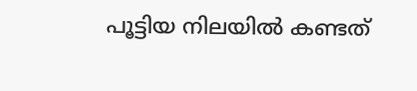പൂട്ടിയ നിലയിൽ കണ്ടത്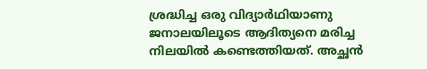ശ്രദ്ധിച്ച ഒരു വിദ്യാർഥിയാണു ജനാലയിലൂടെ ആദിത്യനെ മരിച്ച നിലയിൽ കണ്ടെത്തിയത്. അച്ഛൻ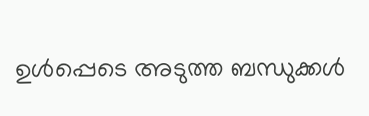ഉൾപ്പെടെ അടുത്ത ബന്ധുക്കൾ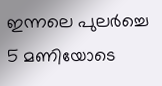ഇന്നലെ പുലർച്ചെ 5 മണിയോടെ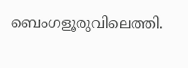ബെംഗളൂരുവിലെത്തി.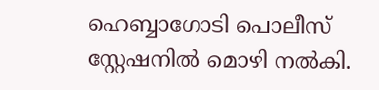ഹെബ്ബാഗോടി പെ‌ാലീസ് സ്റ്റേഷനിൽ മെ‌ാഴി നൽകി.